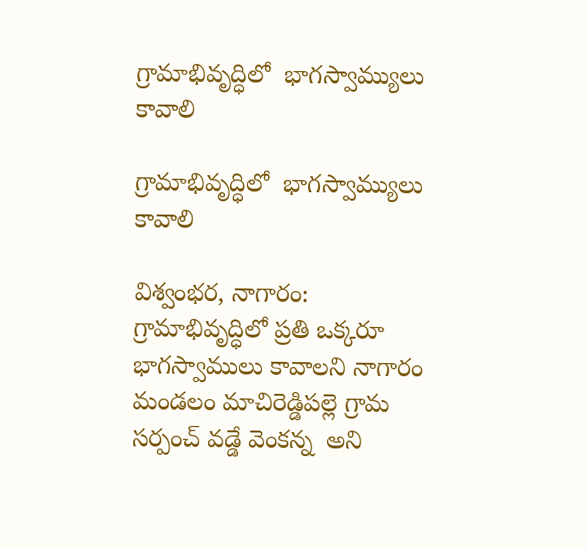గ్రామాభివృద్ధిలో  భాగస్వామ్యులు కావాలి

గ్రామాభివృద్ధిలో  భాగస్వామ్యులు కావాలి

విశ్వంభర, నాగారం:  గ్రామాభివృద్ధిలో ప్రతి ఒక్కరూ భాగస్వాములు కావాలని నాగారం మండలం మాచిరెడ్డిపల్లె గ్రామ సర్పంచ్ వడ్డే వెంకన్న  అని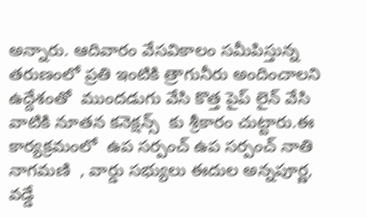అన్నారు. ఆదివారం వేసవికాలం సమీపిస్తున్న తరుణంలో ప్రతి ఇంటికి త్రాగునీరు అందించాలని ఉద్దేశంతో  ముందడుగు వేసి కొత్త పైప్ లైన్ వేసి వాటికి నూతన కనెక్షన్స్  కు శ్రీకారం చుట్టారు.ఈ కార్యక్రమంలో  ఉప సర్పంచ్ ఉప సర్పంచ్ నాతి నాగమణి  , వార్డు సభ్యులు ఈదుల అన్నపూర్ణ, వడ్డే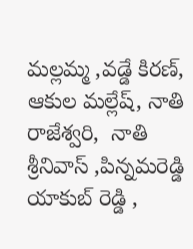మల్లమ్మ ,వడ్డే కిరణ్, ఆకుల మల్లేష్, నాతి రాజేశ్వరి,  నాతి శ్రీనివాస్ ,పిన్నమరెడ్డి యాకుబ్ రెడ్డి ,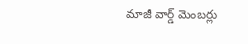మాజీ వార్డ్ మెంబర్లు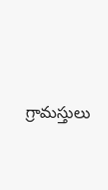గ్రామస్తులు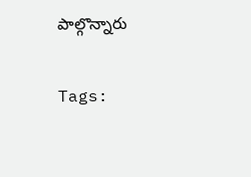పాల్గొన్నారు

Tags: